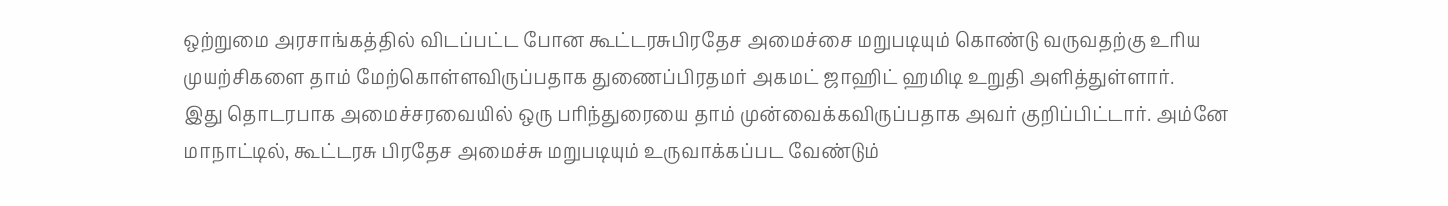ஒற்றுமை அரசாங்கத்தில் விடப்பட்ட போன கூட்டரசுபிரதேச அமைச்சை மறுபடியும் கொண்டு வருவதற்கு உரிய முயற்சிகளை தாம் மேற்கொள்ளவிருப்பதாக துணைப்பிரதமர் அகமட் ஜாஹிட் ஹமிடி உறுதி அளித்துள்ளார்.
இது தொடரபாக அமைச்சரவையில் ஒரு பரிந்துரையை தாம் முன்வைக்கவிருப்பதாக அவர் குறிப்பிட்டார். அம்னே மாநாட்டில், கூட்டரசு பிரதேச அமைச்சு மறுபடியும் உருவாக்கப்பட வேண்டும்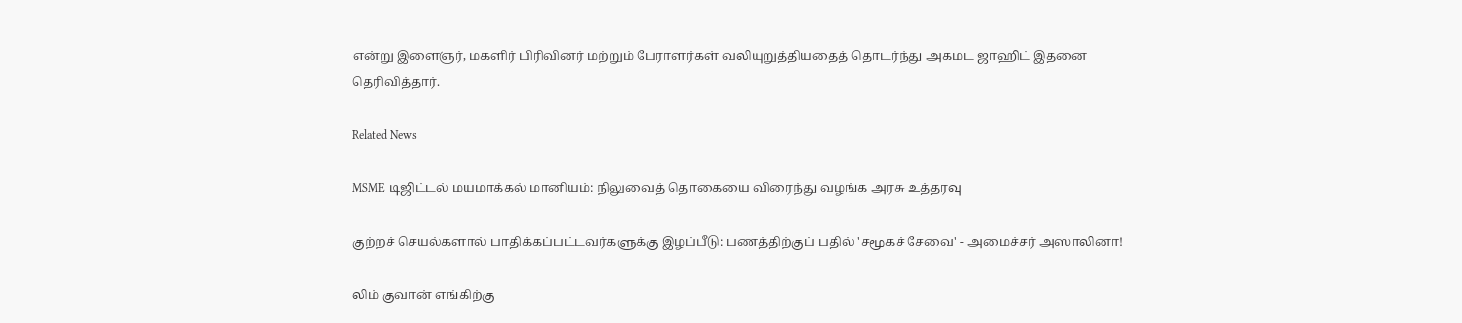என்று இளைஞர், மகளிர் பிரிவினர் மற்றும் பேராளர்கள் வலியுறுத்தியதைத் தொடர்ந்து அகமட ஜாஹிட் இதனை தெரிவித்தார்.

Related News

MSME டிஜிட்டல் மயமாக்கல் மானியம்: நிலுவைத் தொகையை விரைந்து வழங்க அரசு உத்தரவு

குற்றச் செயல்களால் பாதிக்கப்பட்டவர்களுக்கு இழப்பீடு: பணத்திற்குப் பதில் 'சமூகச் சேவை' - அமைச்சர் அஸாலினா!

லிம் குவான் எங்கிற்கு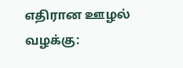எதிரான ஊழல் வழக்கு: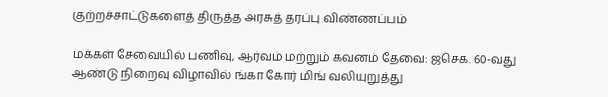குற்றச்சாட்டுகளைத் திருத்த அரசுத் தரப்பு விண்ணப்பம்

மக்கள் சேவையில் பணிவு, ஆர்வம் மற்றும் கவனம் தேவை: ஜசெக. 60-வது ஆண்டு நிறைவு விழாவில் ங்கா கோர் மிங் வலியுறுத்து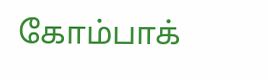கோம்பாக்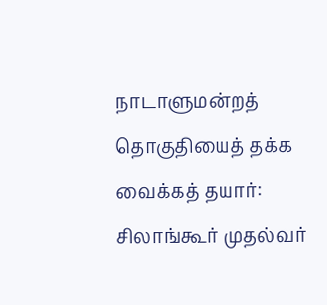நாடாளுமன்றத் தொகுதியைத் தக்க வைக்கத் தயார்: சிலாங்கூர் முதல்வர்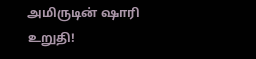அமிருடின் ஷாரி உறுதி!